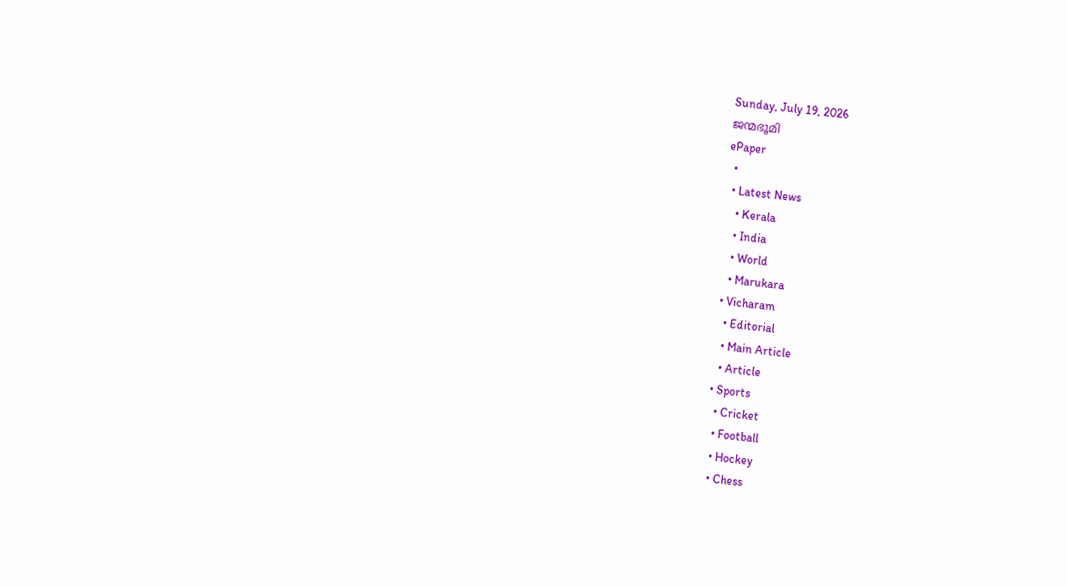Sunday, July 19, 2026
ജന്മഭൂമി
ePaper
  •
  • Latest News
    • Kerala
    • India
    • World
    • Marukara
  • Vicharam
    • Editorial
    • Main Article
    • Article
  • Sports
    • Cricket
    • Football
    • Hockey
    • Chess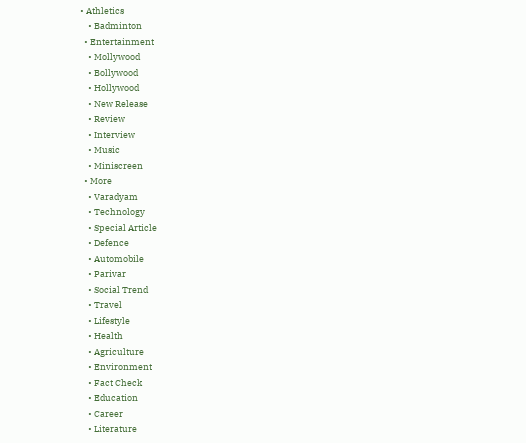• Athletics
    • Badminton
  • Entertainment
    • Mollywood
    • Bollywood
    • Hollywood
    • New Release
    • Review
    • Interview
    • Music
    • Miniscreen
  • More
    • Varadyam
    • Technology
    • Special Article
    • Defence
    • Automobile
    • Parivar
    • Social Trend
    • Travel
    • Lifestyle
    • Health
    • Agriculture
    • Environment
    • Fact Check
    • Education
    • Career
    • Literature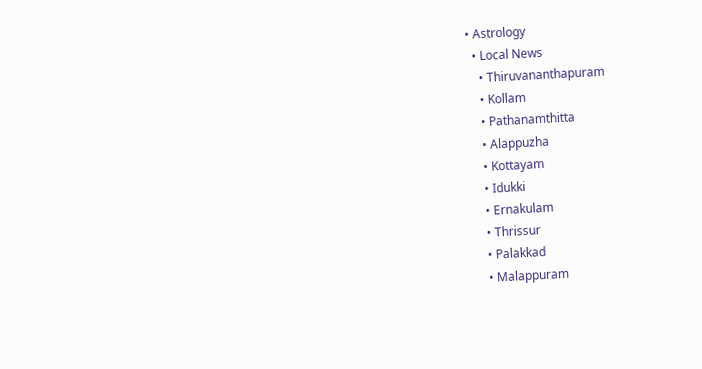• Astrology
  • Local News
    • Thiruvananthapuram
    • Kollam
    • Pathanamthitta
    • Alappuzha
    • Kottayam
    • Idukki
    • Ernakulam
    • Thrissur
    • Palakkad
    • Malappuram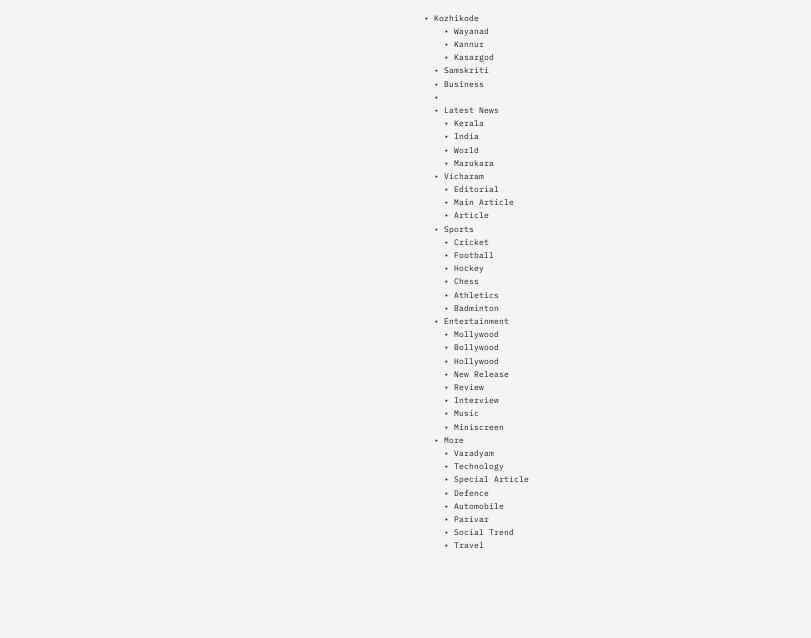• Kozhikode
    • Wayanad
    • Kannur
    • Kasargod
  • Samskriti
  • Business
  •
  • Latest News
    • Kerala
    • India
    • World
    • Marukara
  • Vicharam
    • Editorial
    • Main Article
    • Article
  • Sports
    • Cricket
    • Football
    • Hockey
    • Chess
    • Athletics
    • Badminton
  • Entertainment
    • Mollywood
    • Bollywood
    • Hollywood
    • New Release
    • Review
    • Interview
    • Music
    • Miniscreen
  • More
    • Varadyam
    • Technology
    • Special Article
    • Defence
    • Automobile
    • Parivar
    • Social Trend
    • Travel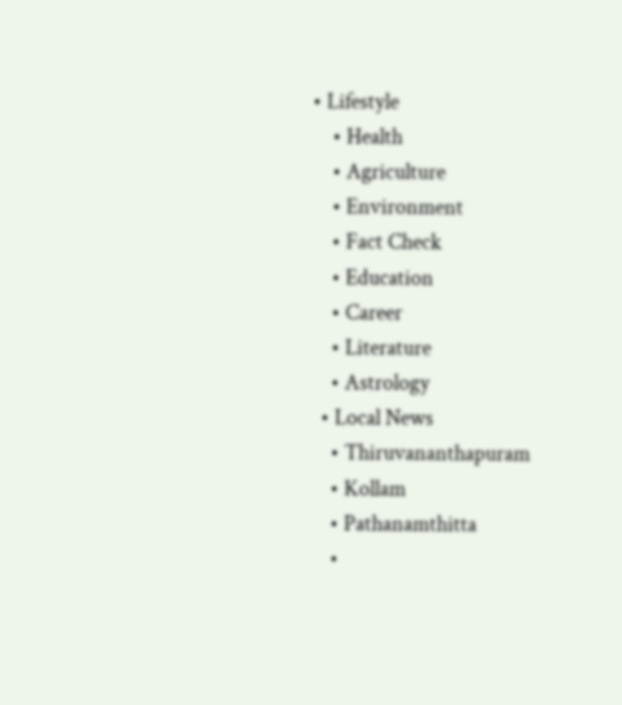• Lifestyle
    • Health
    • Agriculture
    • Environment
    • Fact Check
    • Education
    • Career
    • Literature
    • Astrology
  • Local News
    • Thiruvananthapuram
    • Kollam
    • Pathanamthitta
    •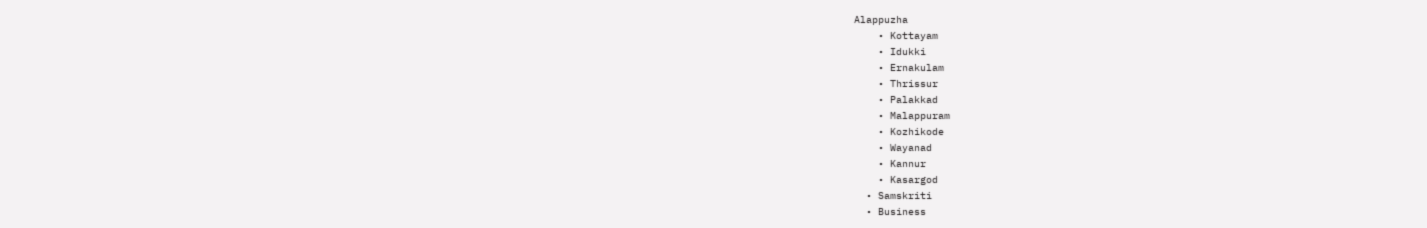Alappuzha
    • Kottayam
    • Idukki
    • Ernakulam
    • Thrissur
    • Palakkad
    • Malappuram
    • Kozhikode
    • Wayanad
    • Kannur
    • Kasargod
  • Samskriti
  • Business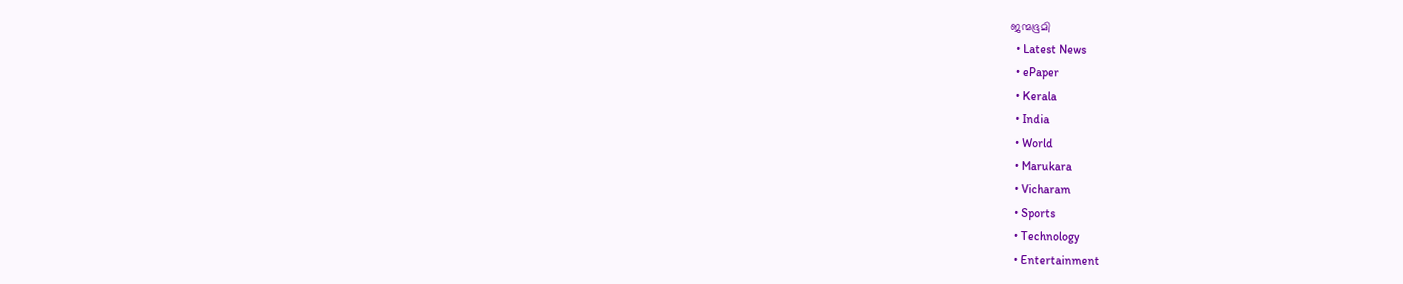ജന്മഭൂമി
  • Latest News
  • ePaper
  • Kerala
  • India
  • World
  • Marukara
  • Vicharam
  • Sports
  • Technology
  • Entertainment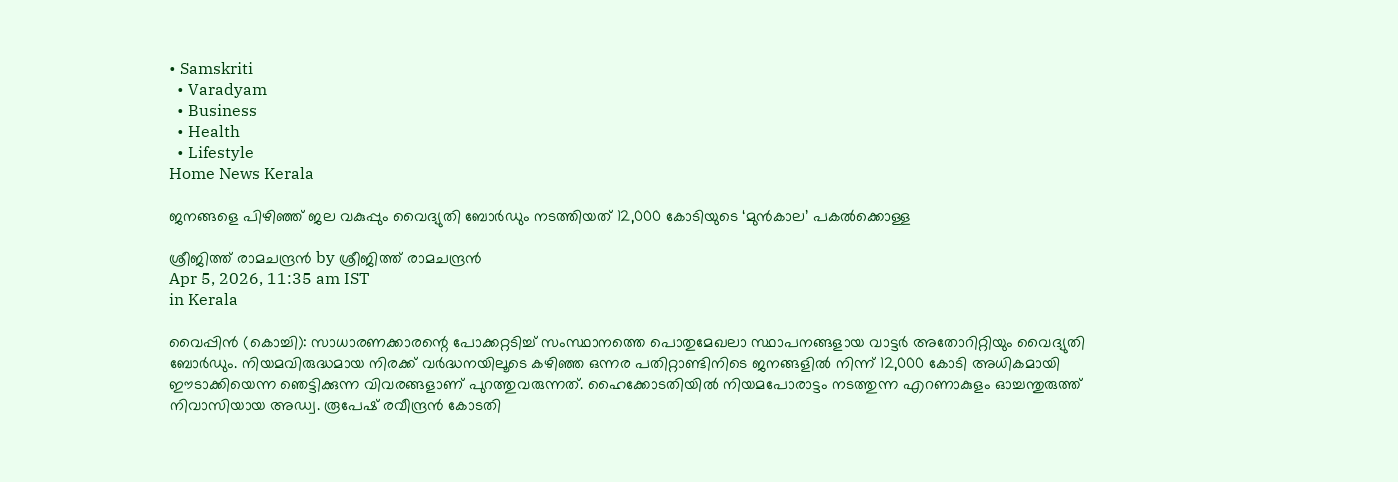• Samskriti
  • Varadyam
  • Business
  • Health
  • Lifestyle
Home News Kerala

ജനങ്ങളെ പിഴിഞ്ഞ് ജല വകുപ്പും വൈദ്യുതി ബോര്‍ഡും നടത്തിയത് 12,000 കോടിയുടെ ‘മുന്‍കാല’ പകല്‍ക്കൊള്ള

ശ്രീജിത്ത് രാമചന്ദ്രന്‍ by ശ്രീജിത്ത് രാമചന്ദ്രന്‍
Apr 5, 2026, 11:35 am IST
in Kerala

വൈപ്പിന്‍ (കൊച്ചി): സാധാരണക്കാരന്റെ പോക്കറ്റടിച്ച് സംസ്ഥാനത്തെ പൊതുമേഖലാ സ്ഥാപനങ്ങളായ വാട്ടര്‍ അതോറിറ്റിയും വൈദ്യുതി ബോര്‍ഡും. നിയമവിരുദ്ധമായ നിരക്ക് വര്‍ദ്ധനയിലൂടെ കഴിഞ്ഞ ഒന്നര പതിറ്റാണ്ടിനിടെ ജനങ്ങളില്‍ നിന്ന് 12,000 കോടി അധികമായി ഈടാക്കിയെന്ന ഞെട്ടിക്കുന്ന വിവരങ്ങളാണ് പുറത്തുവരുന്നത്. ഹൈക്കോടതിയില്‍ നിയമപോരാട്ടം നടത്തുന്ന എറണാകുളം ഓച്ചന്തുരുത്ത് നിവാസിയായ അഡ്വ. രൂപേഷ് രവീന്ദ്രന്‍ കോടതി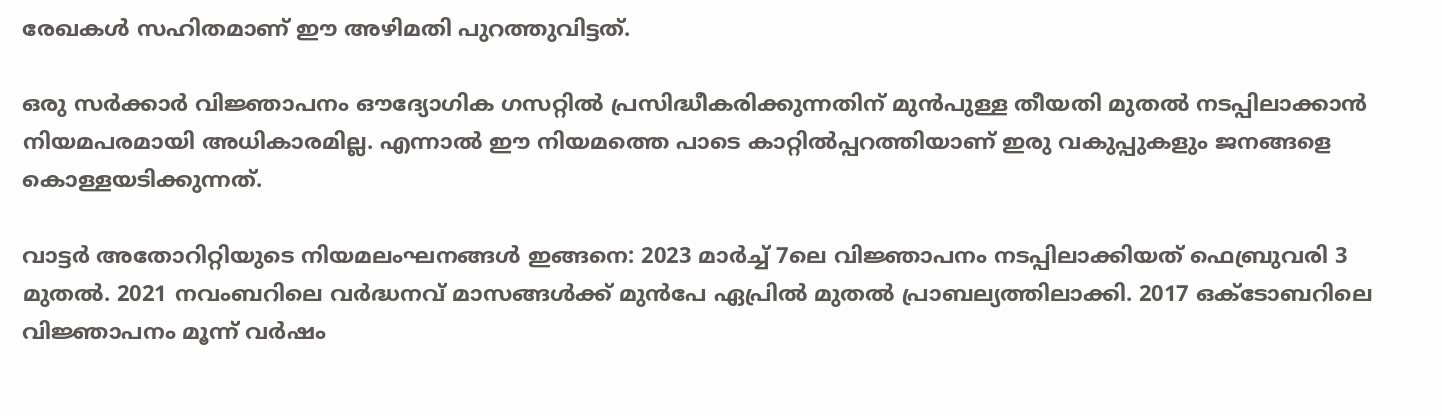രേഖകള്‍ സഹിതമാണ് ഈ അഴിമതി പുറത്തുവിട്ടത്.

ഒരു സര്‍ക്കാര്‍ വിജ്ഞാപനം ഔദ്യോഗിക ഗസറ്റില്‍ പ്രസിദ്ധീകരിക്കുന്നതിന് മുന്‍പുള്ള തീയതി മുതല്‍ നടപ്പിലാക്കാന്‍ നിയമപരമായി അധികാരമില്ല. എന്നാല്‍ ഈ നിയമത്തെ പാടെ കാറ്റില്‍പ്പറത്തിയാണ് ഇരു വകുപ്പുകളും ജനങ്ങളെ കൊള്ളയടിക്കുന്നത്.

വാട്ടര്‍ അതോറിറ്റിയുടെ നിയമലംഘനങ്ങള്‍ ഇങ്ങനെ: 2023 മാര്‍ച്ച് 7ലെ വിജ്ഞാപനം നടപ്പിലാക്കിയത് ഫെബ്രുവരി 3 മുതല്‍. 2021 നവംബറിലെ വര്‍ദ്ധനവ് മാസങ്ങള്‍ക്ക് മുന്‍പേ ഏപ്രില്‍ മുതല്‍ പ്രാബല്യത്തിലാക്കി. 2017 ഒക്ടോബറിലെ വിജ്ഞാപനം മൂന്ന് വര്‍ഷം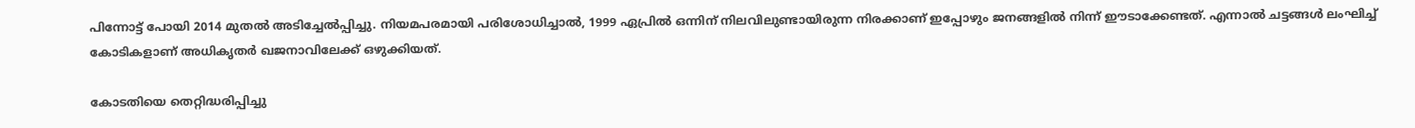പിന്നോട്ട് പോയി 2014 മുതല്‍ അടിച്ചേല്‍പ്പിച്ചു. നിയമപരമായി പരിശോധിച്ചാല്‍, 1999 ഏപ്രില്‍ ഒന്നിന് നിലവിലുണ്ടായിരുന്ന നിരക്കാണ് ഇപ്പോഴും ജനങ്ങളില്‍ നിന്ന് ഈടാക്കേണ്ടത്. എന്നാല്‍ ചട്ടങ്ങള്‍ ലംഘിച്ച് കോടികളാണ് അധികൃതര്‍ ഖജനാവിലേക്ക് ഒഴുക്കിയത്.

കോടതിയെ തെറ്റിദ്ധരിപ്പിച്ചു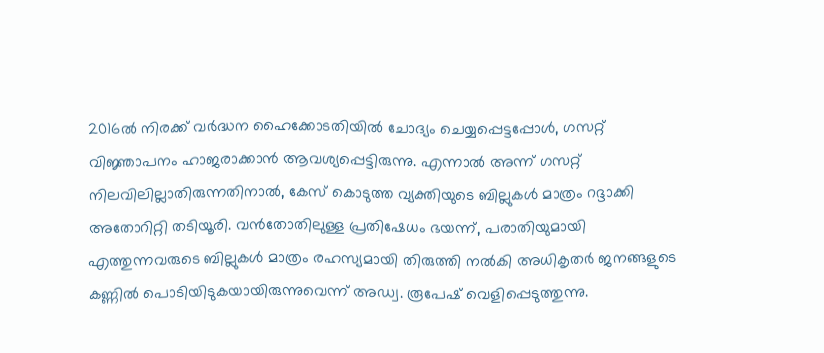2016ല്‍ നിരക്ക് വര്‍ദ്ധന ഹൈക്കോടതിയില്‍ ചോദ്യം ചെയ്യപ്പെട്ടപ്പോള്‍, ഗസറ്റ് വിജ്ഞാപനം ഹാജരാക്കാന്‍ ആവശ്യപ്പെട്ടിരുന്നു. എന്നാല്‍ അന്ന് ഗസറ്റ് നിലവിലില്ലാതിരുന്നതിനാല്‍, കേസ് കൊടുത്ത വ്യക്തിയുടെ ബില്ലുകള്‍ മാത്രം റദ്ദാക്കി അതോറിറ്റി തടിയൂരി. വന്‍തോതിലുള്ള പ്രതിഷേധം ഭയന്ന്, പരാതിയുമായി എത്തുന്നവരുടെ ബില്ലുകള്‍ മാത്രം രഹസ്യമായി തിരുത്തി നല്‍കി അധികൃതര്‍ ജനങ്ങളുടെ കണ്ണില്‍ പൊടിയിടുകയായിരുന്നുവെന്ന് അഡ്വ. രൂപേഷ് വെളിപ്പെടുത്തുന്നു.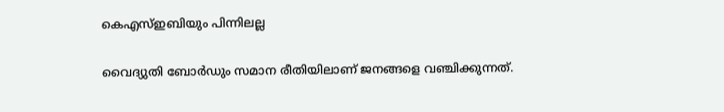കെഎസ്ഇബിയും പിന്നിലല്ല

വൈദ്യുതി ബോര്‍ഡും സമാന രീതിയിലാണ് ജനങ്ങളെ വഞ്ചിക്കുന്നത്.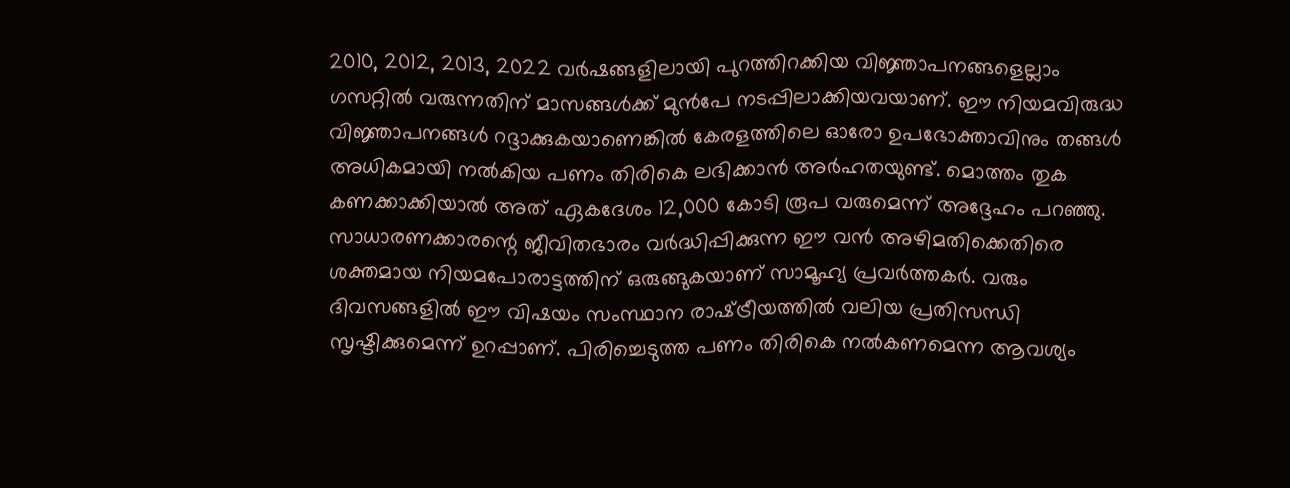2010, 2012, 2013, 2022 വര്‍ഷങ്ങളിലായി പുറത്തിറക്കിയ വിജ്ഞാപനങ്ങളെല്ലാം ഗസറ്റില്‍ വരുന്നതിന് മാസങ്ങള്‍ക്ക് മുന്‍പേ നടപ്പിലാക്കിയവയാണ്. ഈ നിയമവിരുദ്ധ വിജ്ഞാപനങ്ങള്‍ റദ്ദാക്കുകയാണെങ്കില്‍ കേരളത്തിലെ ഓരോ ഉപഭോക്താവിനും തങ്ങള്‍ അധികമായി നല്‍കിയ പണം തിരികെ ലഭിക്കാന്‍ അര്‍ഹതയുണ്ട്. മൊത്തം തുക കണക്കാക്കിയാല്‍ അത് ഏകദേശം 12,000 കോടി രൂപ വരുമെന്ന് അദ്ദേഹം പറഞ്ഞു. സാധാരണക്കാരന്റെ ജീവിതഭാരം വര്‍ദ്ധിപ്പിക്കുന്ന ഈ വന്‍ അഴിമതിക്കെതിരെ ശക്തമായ നിയമപോരാട്ടത്തിന് ഒരുങ്ങുകയാണ് സാമൂഹ്യ പ്രവര്‍ത്തകര്‍. വരും ദിവസങ്ങളില്‍ ഈ വിഷയം സംസ്ഥാന രാഷ്‌ട്രീയത്തില്‍ വലിയ പ്രതിസന്ധി സൃഷ്ടിക്കുമെന്ന് ഉറപ്പാണ്. പിരിച്ചെടുത്ത പണം തിരികെ നല്‍കണമെന്ന ആവശ്യം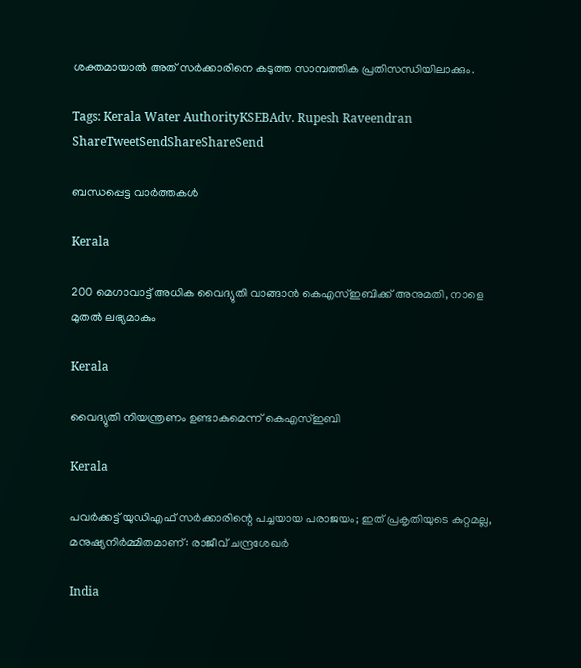ശക്തമായാല്‍ അത് സര്‍ക്കാരിനെ കടുത്ത സാമ്പത്തിക പ്രതിസന്ധിയിലാക്കും.

Tags: Kerala Water AuthorityKSEBAdv. Rupesh Raveendran
ShareTweetSendShareShareSend

ബന്ധപ്പെട്ട വാര്‍ത്തകള്‍

Kerala

200 മെഗാവാട്ട് അധിക വൈദ്യുതി വാങ്ങാന്‍ കെഎസ്ഇബിക്ക് അനുമതി, നാളെ മുതല്‍ ലഭ്യമാകും

Kerala

വൈദ്യുതി നിയന്ത്രണം ഉണ്ടാകുമെന്ന് കെഎസ്ഇബി

Kerala

പവർക്കട്ട് യുഡിഎഫ് സർക്കാരിന്റെ പച്ചയായ പരാജയം; ഇത് പ്രകൃതിയുടെ കുറ്റമല്ല, മനുഷ്യനിർമ്മിതമാണ്: രാജീവ് ചന്ദ്രശേഖർ

India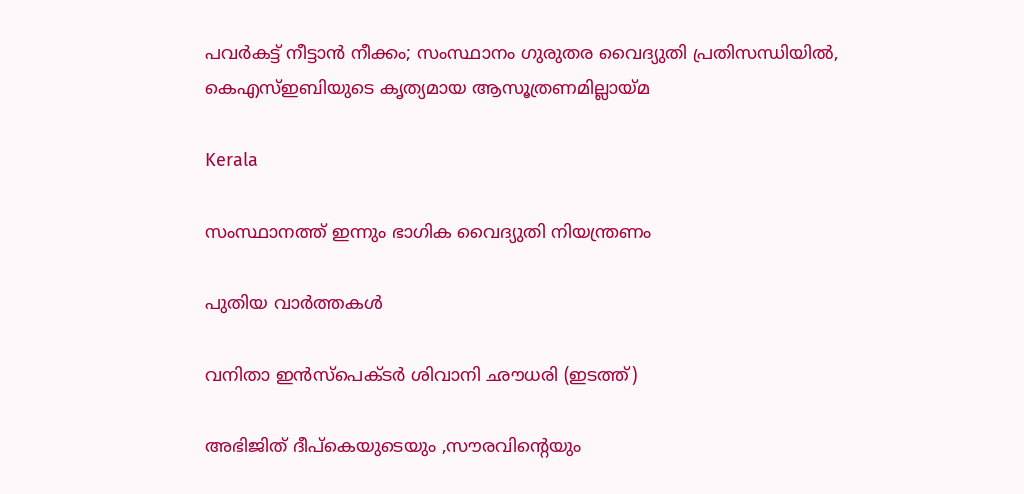പവര്‍കട്ട് നീട്ടാന്‍ നീക്കം; സംസ്ഥാനം ഗുരുതര വൈദ്യുതി പ്രതിസന്ധിയില്‍, കെഎസ്ഇബിയുടെ കൃത്യമായ ആസൂത്രണമില്ലായ്‌മ

Kerala

സംസ്ഥാനത്ത് ഇന്നും ഭാഗിക വൈദ്യുതി നിയന്ത്രണം

പുതിയ വാര്‍ത്തകള്‍

വനിതാ ഇന്‍സ്പെക്ടര്‍ ശിവാനി ഛൗധരി (ഇടത്ത്)

അഭിജിത് ദീപ്കെയുടെയും ,സൗരവിന്റെയും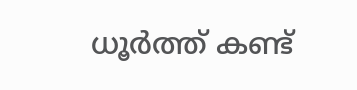ധൂര്‍ത്ത് കണ്ട്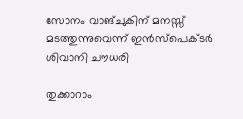സോനം വാങ്ചുകിന് മനസ്സ് മടത്തുന്നുവെന്ന് ഇന്‍സ്പെക്ടര്‍ ശിവാനി ചൗധരി

തുക്കാറാം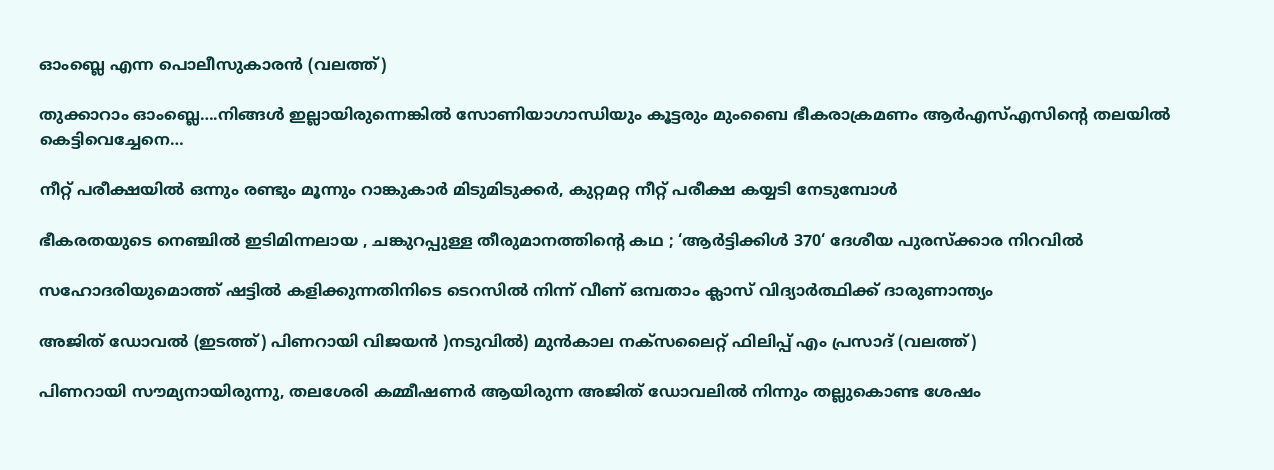ഓംബ്ലെ എന്ന പൊലീസുകാരന്‍ (വലത്ത്)

തുക്കാറാം ഓംബ്ലെ….നിങ്ങള്‍ ഇല്ലായിരുന്നെങ്കില്‍ സോണിയാഗാന്ധിയും കൂട്ടരും മുംബൈ ഭീകരാക്രമണം ആര്‍എസ്എസിന്റെ തലയില്‍ കെട്ടിവെച്ചേനെ…

നീറ്റ് പരീക്ഷയില്‍ ഒന്നും രണ്ടും മൂന്നും റാങ്കുകാര്‍ മിടുമിടുക്കര്‍, കുറ്റമറ്റ നീറ്റ് പരീക്ഷ കയ്യടി നേടുമ്പോള്‍

ഭീകരതയുടെ നെഞ്ചിൽ ഇടിമിന്നലായ , ചങ്കുറപ്പുള്ള തീരുമാനത്തിന്റെ കഥ ; ‘ആർട്ടിക്കിൾ 370‘ ദേശീയ പുരസ്ക്കാര നിറവിൽ

സഹോദരിയുമൊത്ത് ഷട്ടില്‍ കളിക്കുന്നതിനിടെ ടെറസില്‍ നിന്ന് വീണ് ഒമ്പതാം ക്ലാസ് വിദ്യാര്‍ത്ഥിക്ക് ദാരുണാന്ത്യം

അജിത് ഡോവല്‍ (ഇടത്ത്) പിണറായി വിജയന്‍ )നടുവില്‍) മുന്‍കാല നക്സലൈറ്റ് ഫിലിപ്പ് എം പ്രസാദ് (വലത്ത്)

പിണറായി സൗമ്യനായിരുന്നു, തലശേരി കമ്മീഷണര്‍ ആയിരുന്ന അജിത് ഡോവലില്‍ നിന്നും തല്ലുകൊണ്ട ശേഷം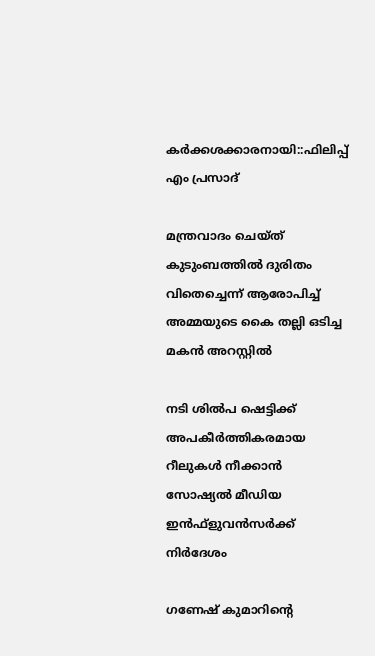കര്‍ക്കശക്കാരനായി::ഫിലിപ്പ് എം പ്രസാദ്

മന്ത്രവാദം ചെയ്ത് കുടുംബത്തില്‍ ദുരിതം വിതെച്ചെന്ന് ആരോപിച്ച് അമ്മയുടെ കൈ തല്ലി ഒടിച്ച മകന്‍ അറസ്റ്റില്‍

നടി ശില്‍പ ഷെട്ടിക്ക് അപകീര്‍ത്തികരമായ റീലുകള്‍ നീക്കാന്‍ സോഷ്യല്‍ മീഡിയ ഇന്‍ഫ്‌ളുവന്‍സര്‍ക്ക് നിര്‍ദേശം

ഗണേഷ് കുമാറിന്റെ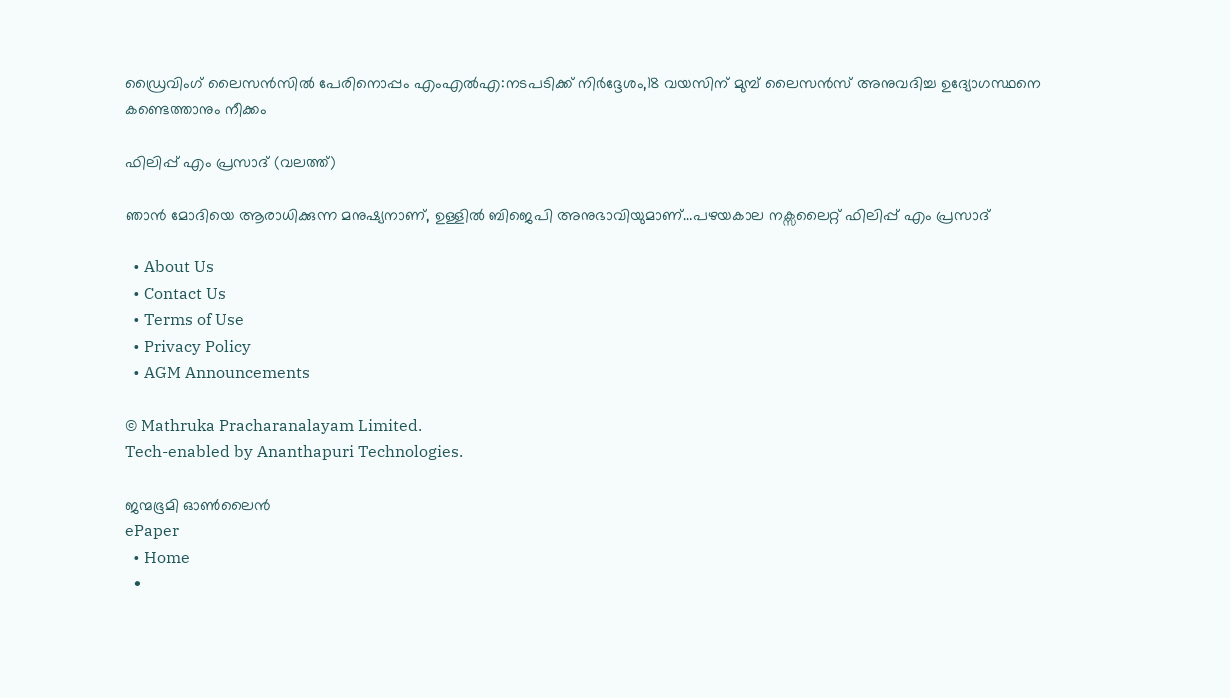ഡ്രൈവിംഗ് ലൈസന്‍സില്‍ പേരിനൊപ്പം എംഎല്‍എ:നടപടിക്ക് നിര്‍ദ്ദേശം,18 വയസിന് മുമ്പ് ലൈസന്‍സ് അനുവദിച്ച ഉദ്യോഗസ്ഥനെ കണ്ടെത്താനും നീക്കം

ഫിലിപ്പ് എം പ്രസാദ് (വലത്ത്)

ഞാന്‍ മോദിയെ ആരാധിക്കുന്ന മനുഷ്യനാണ്, ഉള്ളില്‍ ബിജെപി അനുഭാവിയുമാണ്…പഴയകാല നക്സലൈറ്റ് ഫിലിപ്പ് എം പ്രസാദ്

  • About Us
  • Contact Us
  • Terms of Use
  • Privacy Policy
  • AGM Announcements

© Mathruka Pracharanalayam Limited.
Tech-enabled by Ananthapuri Technologies.

ജന്മഭൂമി ഓണ്‍ലൈന്‍
ePaper
  • Home
  •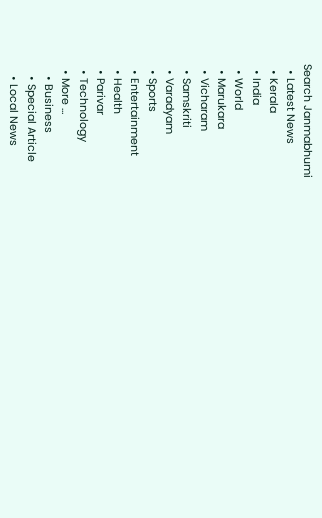Search Janmabhumi
  • Latest News
  • Kerala
  • India
  • World
  • Marukara
  • Vicharam
  • Samskriti
  • Varadyam
  • Sports
  • Entertainment
  • Health
  • Parivar
  • Technology
  • More …
    • Business
    • Special Article
    • Local News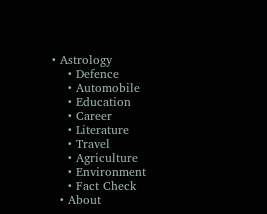• Astrology
    • Defence
    • Automobile
    • Education
    • Career
    • Literature
    • Travel
    • Agriculture
    • Environment
    • Fact Check
  • About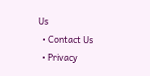Us
  • Contact Us
  • Privacy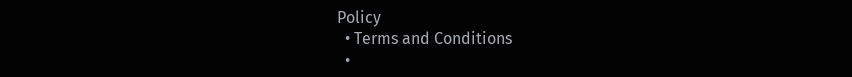Policy
  • Terms and Conditions
  •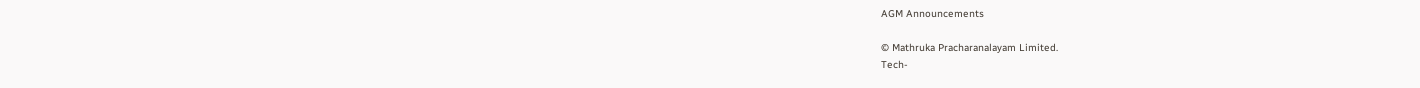AGM Announcements

© Mathruka Pracharanalayam Limited.
Tech-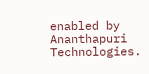enabled by Ananthapuri Technologies.